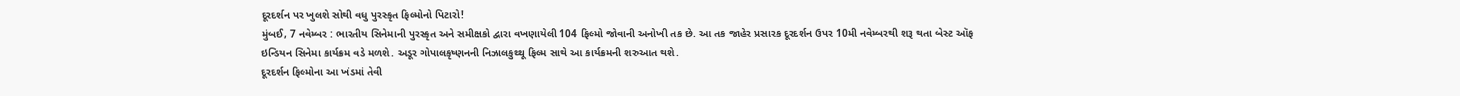દૂરદર્શન પર ખુલશે સોથી વધુ પુરસ્કૃત ફિલ્મોનો પિટારો!
મુંબઈ, 7 નવેમ્બર : ભારતીય સિનેમાની પુરસ્કૃત અને સમીક્ષકો દ્વારા વખણાયેલી 104 ફિલ્મો જોવાની અનોખી તક છે. આ તક જાહેર પ્રસારક દૂરદર્શન ઉપર 10મી નવેમ્બરથી શરૂ થતા બેસ્ટ ઑફ ઇન્ડિયન સિનેમા કાર્યક્રમ વડે મળશે. અડૂર ગોપાલકૃષ્ણનની નિઝાલકુથ્થૂ ફિલ્મ સાથે આ કાર્યક્રમની શરુઆત થશે.
દૂરદર્શન ફિલ્મોના આ ખંડમાં તેવી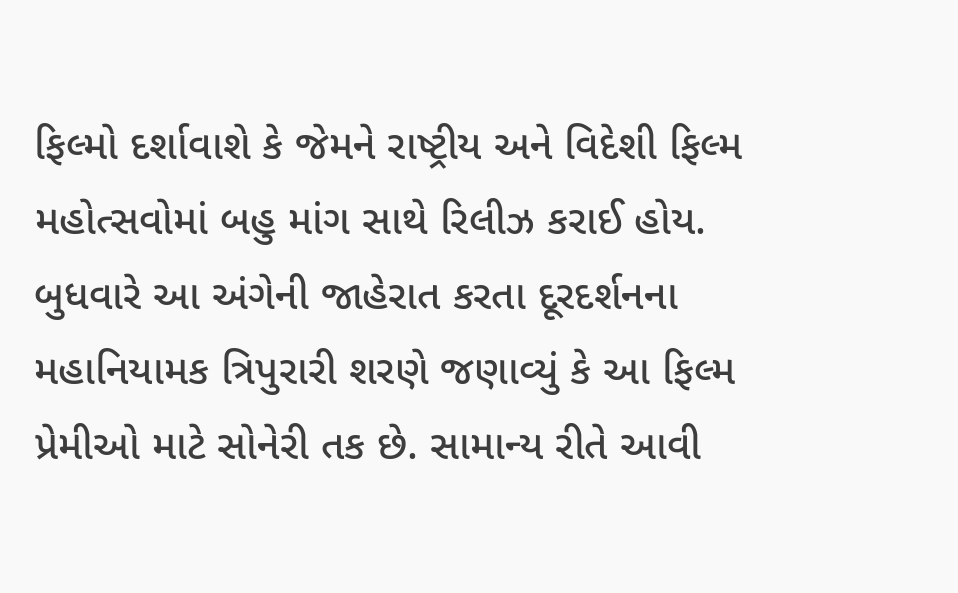ફિલ્મો દર્શાવાશે કે જેમને રાષ્ટ્રીય અને વિદેશી ફિલ્મ મહોત્સવોમાં બહુ માંગ સાથે રિલીઝ કરાઈ હોય. બુધવારે આ અંગેની જાહેરાત કરતા દૂરદર્શનના મહાનિયામક ત્રિપુરારી શરણે જણાવ્યું કે આ ફિલ્મ પ્રેમીઓ માટે સોનેરી તક છે. સામાન્ય રીતે આવી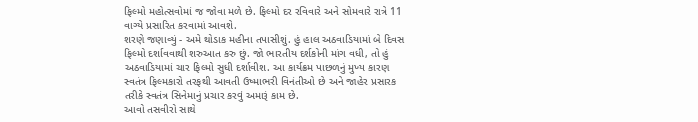ફિલ્મો મહોત્સવોમાં જ જોવા મળે છે. ફિલ્મો દર રવિવારે અને સોમવારે રાત્રે 11 વાગ્યે પ્રસારિત કરવામાં આવશે.
શરણે જણાવ્યું - અમે થોડાક મહીના તપાસીશું. હું હાલ અઠવાડિયામાં બે દિવસ ફિલ્મો દર્શાવવાથી શરુઆત કરુ છું. જો ભારતીય દર્શકોની માંગ વધી, તો હું અઠવાડિયામાં ચાર ફિલ્મો સુધી દર્શાવીશ. આ કાર્યક્રમ પાછળનું મુખ્ય કારણ સ્વતંત્ર ફિલ્મકારો તરફથી આવતી ઉષ્માભરી વિનંતીઓ છે અને જાહેર પ્રસારક તરીકે સ્વતંત્ર સિનેમાનું પ્રચાર કરવું અમારૂં કામ છે.
આવો તસવીરો સાથે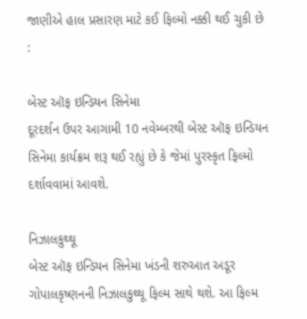જાણીએ હાલ પ્રસારણ માટે કઈ ફિલ્મો નક્કી થઈ ચુકી છે :

બેસ્ટ ઑફ ઇન્ડિયન સિનેમા
દૂરદર્શન ઉપર આગામી 10 નવેમ્બરથી બેસ્ટ ઑફ ઇન્ડિયન સિનેમા કાર્યક્રમ શરૂ થઈ રહ્યું છે કે જેમાં પુરસ્કૃત ફિલ્મો દર્શાવવામાં આવશે.

નિઝાલકુથ્થૂ
બેસ્ટ ઑફ ઇન્ડિયન સિનેમા ખંડની શરુઆત અડૂર ગોપાલકૃષ્ણનની નિઝાલકુથ્થૂ ફિલ્મ સાથે થશે. આ ફિલ્મ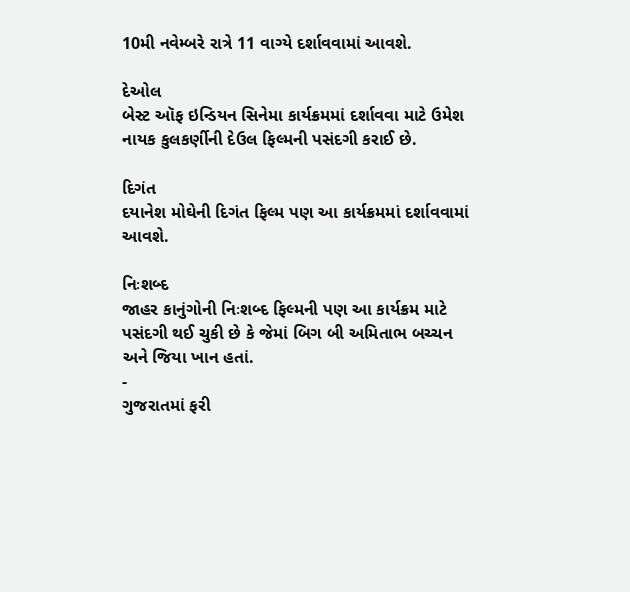10મી નવેમ્બરે રાત્રે 11 વાગ્યે દર્શાવવામાં આવશે.

દેઓલ
બેસ્ટ ઑફ ઇન્ડિયન સિનેમા કાર્યક્રમમાં દર્શાવવા માટે ઉમેશ નાયક કુલકર્ણીની દેઉલ ફિલ્મની પસંદગી કરાઈ છે.

દિગંત
દયાનેશ મોઘેની દિગંત ફિલ્મ પણ આ કાર્યક્રમમાં દર્શાવવામાં આવશે.

નિઃશબ્દ
જાહર કાનુંગોની નિઃશબ્દ ફિલ્મની પણ આ કાર્યક્રમ માટે પસંદગી થઈ ચુકી છે કે જેમાં બિગ બી અમિતાભ બચ્ચન અને જિયા ખાન હતાં.
-
ગુજરાતમાં ફરી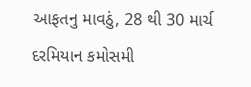આફતનુ માવઠું, 28 થી 30 માર્ચ દરમિયાન કમોસમી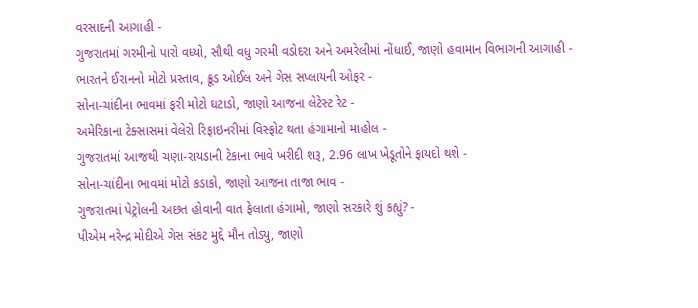વરસાદની આગાહી -
ગુજરાતમાં ગરમીનો પારો વધ્યો, સૌથી વધુ ગરમી વડોદરા અને અમરેલીમાં નોંધાઈ, જાણો હવામાન વિભાગની આગાહી -
ભારતને ઈરાનનો મોટો પ્રસ્તાવ, ક્રૂડ ઓઈલ અને ગેસ સપ્લાયની ઓફર -
સોના-ચાંદીના ભાવમાં ફરી મોટો ઘટાડો, જાણો આજના લેટેસ્ટ રેટ -
અમેરિકાના ટેક્સાસમાં વેલેરો રિફાઇનરીમાં વિસ્ફોટ થતા હંગામાનો માહોલ -
ગુજરાતમાં આજથી ચણા-રાયડાની ટેકાના ભાવે ખરીદી શરૂ, 2.96 લાખ ખેડૂતોને ફાયદો થશે -
સોના-ચાંદીના ભાવમાં મોટો કડાકો, જાણો આજના તાજા ભાવ -
ગુજરાતમાં પેટ્રોલની અછત હોવાની વાત ફેલાતા હંગામો, જાણો સરકારે શું કહ્યું? -
પીએમ નરેન્દ્ર મોદીએ ગેસ સંકટ મુદ્દે મૌન તોડ્યુ, જાણો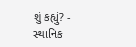શું કહ્યું? -
સ્થાનિક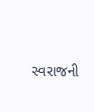સ્વરાજની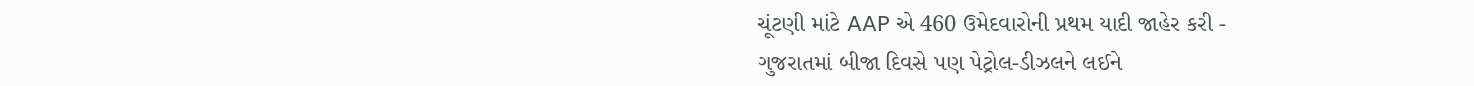ચૂંટણી માંટે AAP એ 460 ઉમેદવારોની પ્રથમ યાદી જાહેર કરી -
ગુજરાતમાં બીજા દિવસે પણ પેટ્રોલ-ડીઝલને લઈને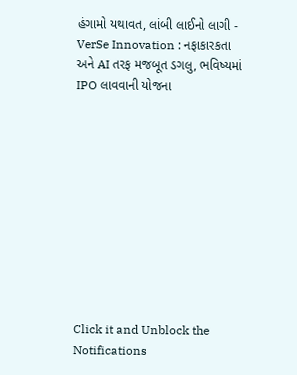હંગામો યથાવત, લાંબી લાઈનો લાગી -
VerSe Innovation : નફાકારકતા અને AI તરફ મજબૂત ડગલુ, ભવિષ્યમાં IPO લાવવાની યોજના











Click it and Unblock the Notifications